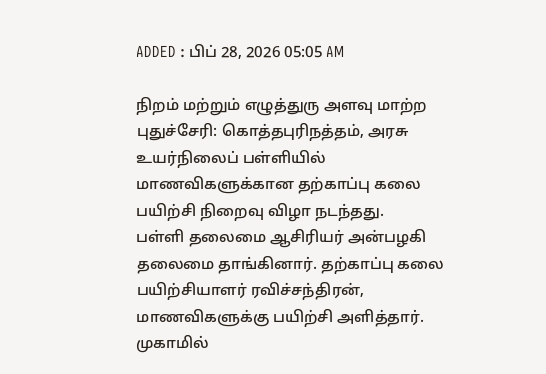ADDED : பிப் 28, 2026 05:05 AM

நிறம் மற்றும் எழுத்துரு அளவு மாற்ற
புதுச்சேரி: கொத்தபுரிநத்தம், அரசு உயர்நிலைப் பள்ளியில் மாணவிகளுக்கான தற்காப்பு கலை பயிற்சி நிறைவு விழா நடந்தது.
பள்ளி தலைமை ஆசிரியர் அன்பழகி தலைமை தாங்கினார். தற்காப்பு கலை பயிற்சியாளர் ரவிச்சந்திரன், மாணவிகளுக்கு பயிற்சி அளித்தார். முகாமில்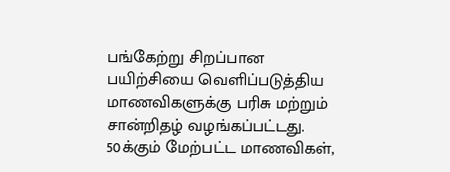பங்கேற்று சிறப்பான பயிற்சியை வெளிப்படுத்திய மாணவிகளுக்கு பரிசு மற்றும் சான்றிதழ் வழங்கப்பட்டது.
50க்கும் மேற்பட்ட மாணவிகள்,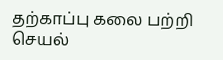தற்காப்பு கலை பற்றி செயல்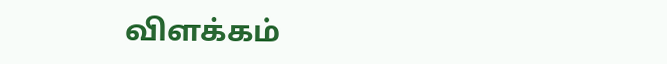விளக்கம்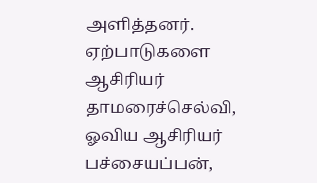அளித்தனர். ஏற்பாடுகளை ஆசிரியர் தாமரைச்செல்வி, ஓவிய ஆசிரியர் பச்சையப்பன்,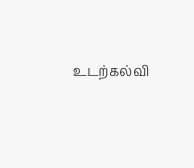உடற்கல்வி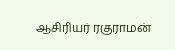ஆசிரியர் ரகுராமன்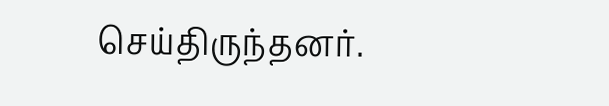செய்திருந்தனர்.